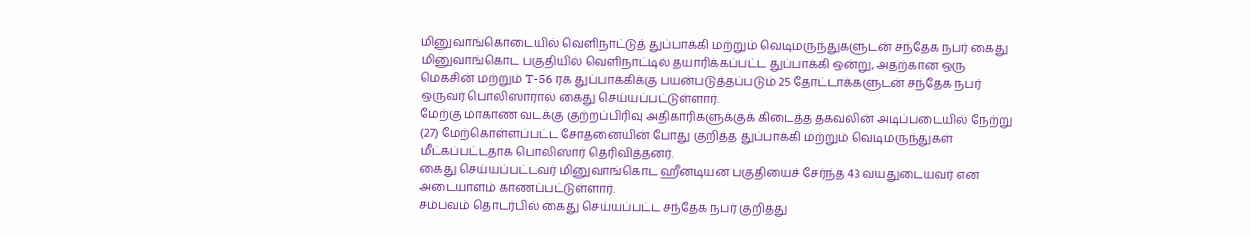மினுவாங்கொடையில் வெளிநாட்டுத் துப்பாக்கி மற்றும் வெடிமருந்துகளுடன் சந்தேக நபர் கைது
மினுவாங்கொட பகுதியில் வெளிநாட்டில் தயாரிக்கப்பட்ட துப்பாக்கி ஒன்று, அதற்கான ஒரு மெகசின் மற்றும் T-56 ரக துப்பாக்கிக்கு பயன்படுத்தப்படும் 25 தோட்டாக்களுடன் சந்தேக நபர் ஒருவர் பொலிஸாரால் கைது செய்யப்பட்டுள்ளார்.
மேற்கு மாகாண வடக்கு குற்றப்பிரிவு அதிகாரிகளுக்குக் கிடைத்த தகவலின் அடிப்படையில் நேற்று (27) மேற்கொள்ளப்பட்ட சோதனையின் போது குறித்த துப்பாக்கி மற்றும் வெடிமருந்துகள் மீட்கப்பட்டதாக பொலிஸார் தெரிவித்தனர்.
கைது செய்யப்பட்டவர் மினுவாங்கொட ஹீனடியன பகுதியைச் சேர்ந்த 43 வயதுடையவர் என அடையாளம் காணப்பட்டுள்ளார்.
சம்பவம் தொடர்பில் கைது செய்யப்பட்ட சந்தேக நபர் குறித்து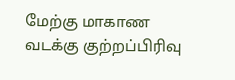மேற்கு மாகாண வடக்கு குற்றப்பிரிவு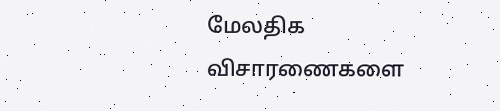மேலதிக விசாரணைகளை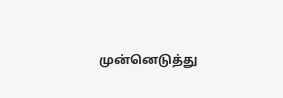முன்னெடுத்து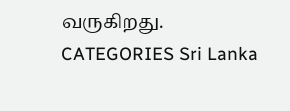வருகிறது.
CATEGORIES Sri Lanka